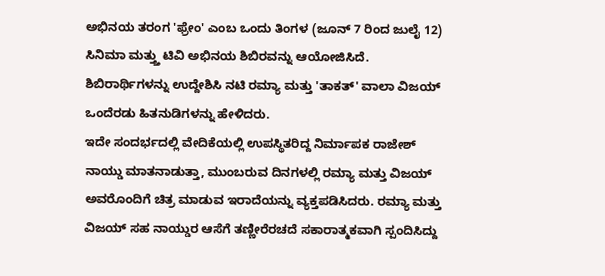ಅಭಿನಯ ತರಂಗ 'ಫ್ರೇಂ' ಎಂಬ ಒಂದು ತಿಂಗಳ (ಜೂನ್ 7 ರಿಂದ ಜುಲೈ 12) ಸಿನಿಮಾ ಮತ್ತ್ತು ಟಿವಿ ಅಭಿನಯ ಶಿಬಿರವನ್ನು ಆಯೋಜಿಸಿದೆ. ಶಿಬಿರಾರ್ಥಿಗಳನ್ನು ಉದ್ದೇಶಿಸಿ ನಟಿ ರಮ್ಯಾ ಮತ್ತು 'ತಾಕತ್' ವಾಲಾ ವಿಜಯ್ ಒಂದೆರಡು ಹಿತನುಡಿಗಳನ್ನು ಹೇಳಿದರು.
ಇದೇ ಸಂದರ್ಭದಲ್ಲಿ ವೇದಿಕೆಯಲ್ಲಿ ಉಪಸ್ಥಿತರಿದ್ದ ನಿರ್ಮಾಪಕ ರಾಜೇಶ್ ನಾಯ್ಡು ಮಾತನಾಡುತ್ತಾ, ಮುಂಬರುವ ದಿನಗಳಲ್ಲಿ ರಮ್ಯಾ ಮತ್ತು ವಿಜಯ್ ಅವರೊಂದಿಗೆ ಚಿತ್ರ ಮಾಡುವ ಇರಾದೆಯನ್ನು ವ್ಯಕ್ತಪಡಿಸಿದರು. ರಮ್ಯಾ ಮತ್ತು ವಿಜಯ್ ಸಹ ನಾಯ್ಡುರ ಆಸೆಗೆ ತಣ್ಣೀರೆರಚದೆ ಸಕಾರಾತ್ಮಕವಾಗಿ ಸ್ಪಂದಿಸಿದ್ದು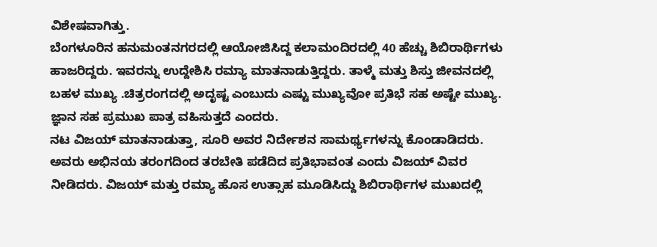ವಿಶೇಷವಾಗಿತ್ತು.
ಬೆಂಗಳೂರಿನ ಹನುಮಂತನಗರದಲ್ಲಿ ಆಯೋಜಿಸಿದ್ದ ಕಲಾಮಂದಿರದಲ್ಲಿ 40 ಹೆಚ್ಚು ಶಿಬಿರಾರ್ಥಿಗಳು ಹಾಜರಿದ್ದರು. ಇವರನ್ನು ಉದ್ದೇಶಿಸಿ ರಮ್ಯಾ ಮಾತನಾಡುತ್ತಿದ್ದರು. ತಾಳ್ಮೆ ಮತ್ತು ಶಿಸ್ತು ಜೀವನದಲ್ಲಿ ಬಹಳ ಮುಖ್ಯ .ಚಿತ್ರರಂಗದಲ್ಲಿ ಅದೃಷ್ಟ ಎಂಬುದು ಎಷ್ಟು ಮುಖ್ಯವೋ ಪ್ರತಿಭೆ ಸಹ ಅಷ್ಟೇ ಮುಖ್ಯ. ಜ್ಞಾನ ಸಹ ಪ್ರಮುಖ ಪಾತ್ರ ವಹಿಸುತ್ತದೆ ಎಂದರು.
ನಟ ವಿಜಯ್ ಮಾತನಾಡುತ್ತಾ, ಸೂರಿ ಅವರ ನಿರ್ದೇಶನ ಸಾಮರ್ಥ್ಯಗಳನ್ನು ಕೊಂಡಾಡಿದರು. ಅವರು ಅಭಿನಯ ತರಂಗದಿಂದ ತರಬೇತಿ ಪಡೆದಿದ ಪ್ರತಿಭಾವಂತ ಎಂದು ವಿಜಯ್ ವಿವರ ನೀಡಿದರು. ವಿಜಯ್ ಮತ್ತು ರಮ್ಯಾ ಹೊಸ ಉತ್ಸಾಹ ಮೂಡಿಸಿದ್ದು ಶಿಬಿರಾರ್ಥಿಗಳ ಮುಖದಲ್ಲಿ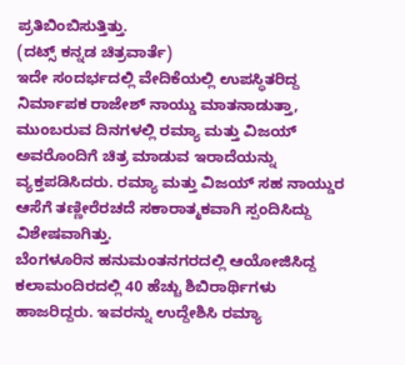ಪ್ರತಿಬಿಂಬಿಸುತ್ತಿತ್ತು.
(ದಟ್ಸ್ ಕನ್ನಡ ಚಿತ್ರವಾರ್ತೆ)
ಇದೇ ಸಂದರ್ಭದಲ್ಲಿ ವೇದಿಕೆಯಲ್ಲಿ ಉಪಸ್ಥಿತರಿದ್ದ ನಿರ್ಮಾಪಕ ರಾಜೇಶ್ ನಾಯ್ಡು ಮಾತನಾಡುತ್ತಾ, ಮುಂಬರುವ ದಿನಗಳಲ್ಲಿ ರಮ್ಯಾ ಮತ್ತು ವಿಜಯ್ ಅವರೊಂದಿಗೆ ಚಿತ್ರ ಮಾಡುವ ಇರಾದೆಯನ್ನು ವ್ಯಕ್ತಪಡಿಸಿದರು. ರಮ್ಯಾ ಮತ್ತು ವಿಜಯ್ ಸಹ ನಾಯ್ಡುರ ಆಸೆಗೆ ತಣ್ಣೀರೆರಚದೆ ಸಕಾರಾತ್ಮಕವಾಗಿ ಸ್ಪಂದಿಸಿದ್ದು ವಿಶೇಷವಾಗಿತ್ತು.
ಬೆಂಗಳೂರಿನ ಹನುಮಂತನಗರದಲ್ಲಿ ಆಯೋಜಿಸಿದ್ದ ಕಲಾಮಂದಿರದಲ್ಲಿ 40 ಹೆಚ್ಚು ಶಿಬಿರಾರ್ಥಿಗಳು ಹಾಜರಿದ್ದರು. ಇವರನ್ನು ಉದ್ದೇಶಿಸಿ ರಮ್ಯಾ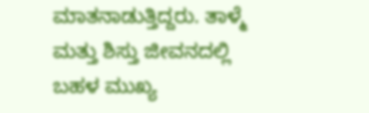ಮಾತನಾಡುತ್ತಿದ್ದರು. ತಾಳ್ಮೆ ಮತ್ತು ಶಿಸ್ತು ಜೀವನದಲ್ಲಿ ಬಹಳ ಮುಖ್ಯ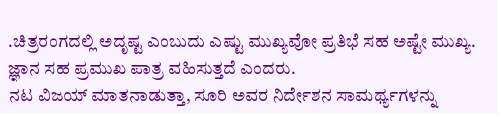.ಚಿತ್ರರಂಗದಲ್ಲಿ ಅದೃಷ್ಟ ಎಂಬುದು ಎಷ್ಟು ಮುಖ್ಯವೋ ಪ್ರತಿಭೆ ಸಹ ಅಷ್ಟೇ ಮುಖ್ಯ. ಜ್ಞಾನ ಸಹ ಪ್ರಮುಖ ಪಾತ್ರ ವಹಿಸುತ್ತದೆ ಎಂದರು.
ನಟ ವಿಜಯ್ ಮಾತನಾಡುತ್ತಾ, ಸೂರಿ ಅವರ ನಿರ್ದೇಶನ ಸಾಮರ್ಥ್ಯಗಳನ್ನು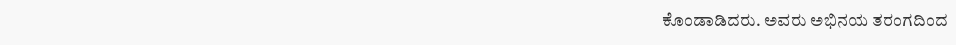ಕೊಂಡಾಡಿದರು. ಅವರು ಅಭಿನಯ ತರಂಗದಿಂದ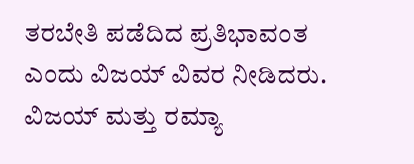ತರಬೇತಿ ಪಡೆದಿದ ಪ್ರತಿಭಾವಂತ ಎಂದು ವಿಜಯ್ ವಿವರ ನೀಡಿದರು. ವಿಜಯ್ ಮತ್ತು ರಮ್ಯಾ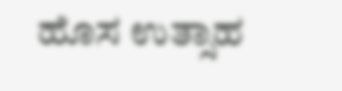ಹೊಸ ಉತ್ಸಾಹ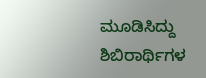ಮೂಡಿಸಿದ್ದು ಶಿಬಿರಾರ್ಥಿಗಳ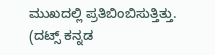ಮುಖದಲ್ಲಿ ಪ್ರತಿಬಿಂಬಿಸುತ್ತಿತ್ತು.
(ದಟ್ಸ್ ಕನ್ನಡ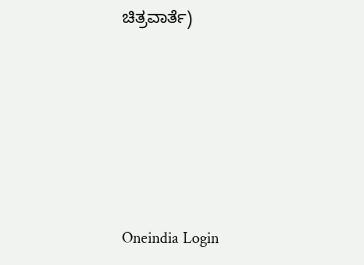ಚಿತ್ರವಾರ್ತೆ)









Oneindia Login